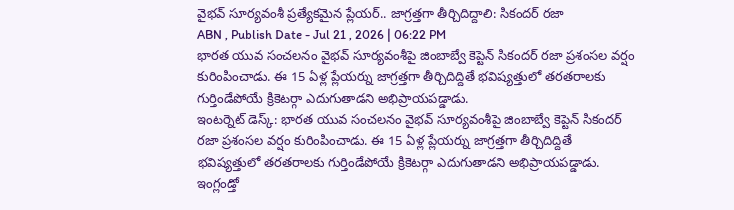వైభవ్ సూర్యవంశీ ప్రత్యేకమైన ప్లేయర్.. జాగ్రత్తగా తీర్చిదిద్దాలి: సికందర్ రజా
ABN , Publish Date - Jul 21 , 2026 | 06:22 PM
భారత యువ సంచలనం వైభవ్ సూర్యవంశీపై జింబాబ్వే కెప్టెన్ సికందర్ రజా ప్రశంసల వర్షం కురింపించాడు. ఈ 15 ఏళ్ల ప్లేయర్ను జాగ్రత్తగా తీర్చిదిద్దితే భవిష్యత్తులో తరతరాలకు గుర్తిండేపోయే క్రికెటర్గా ఎదుగుతాడని అభిప్రాయపడ్డాడు.
ఇంటర్నెట్ డెస్క్: భారత యువ సంచలనం వైభవ్ సూర్యవంశీపై జింబాబ్వే కెప్టెన్ సికందర్ రజా ప్రశంసల వర్షం కురింపించాడు. ఈ 15 ఏళ్ల ప్లేయర్ను జాగ్రత్తగా తీర్చిదిద్దితే భవిష్యత్తులో తరతరాలకు గుర్తిండేపోయే క్రికెటర్గా ఎదుగుతాడని అభిప్రాయపడ్డాడు. ఇంగ్లండ్తో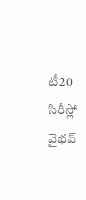టీ20 సిరీస్లో వైభవ్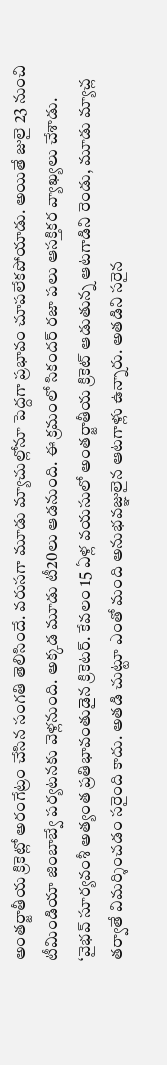అంతర్జాతీయ క్రికెట్లో అరంగేట్రం చేసిన సంగతి తెలిసిందే. వరుసగా మూడు మ్యాచుల్లోనూ పెద్దగా ప్రభావం చూపలేకపోయాడు. అయితే జులై 23 నుంచి టీమిండియా జింబాబ్వే పర్యటనకు వెళ్లనుంది. అక్కడ మూడు టీ20లు ఆడనుంది. ఈ క్రమంలో సికందర్ రజా పలు ఆసక్తికర వ్యాఖ్యలు చేశాడు.
‘వైభవ్ సూర్యవంశీ అత్యంత ప్రతిభావంతుడైన క్రికెటర్. కేవలం 15 ఏళ్ల వయసులో అంతర్జాతీయ క్రికెట్ ఆడుతున్న ఆటగాడిని రెండు, మూడు మ్యాచ్ల తర్వాతే విమర్శించడం సరైంది కాదు. అతడి చుట్టూ ఎంతో మంది అనుభవజ్ఞులైన ఆటగాళ్లు ఉన్నారు. అతడిని సరైన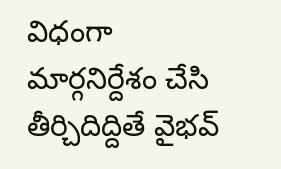విధంగా మార్గనిర్దేశం చేసి తీర్చిదిద్దితే వైభవ్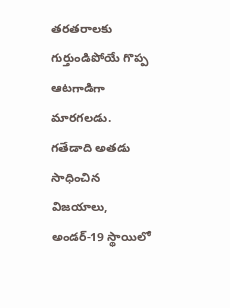తరతరాలకు గుర్తుండిపోయే గొప్ప ఆటగాడిగా మారగలడు. గతేడాది అతడు సాధించిన విజయాలు, అండర్-19 స్థాయిలో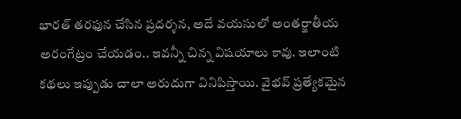భారత్ తరఫున చేసిన ప్రదర్శన, అదే వయసులో అంతర్జాతీయ అరంగేట్రం చేయడం.. ఇవన్నీ చిన్న విషయాలు కావు. ఇలాంటి కథలు ఇప్పుడు చాలా అరుదుగా వినిపిస్తాయి. వైభవ్ ప్రత్యేకమైన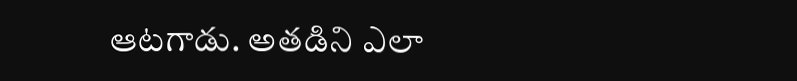ఆటగాడు. అతడిని ఎలా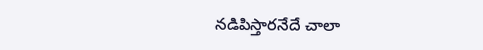నడిపిస్తారనేదే చాలా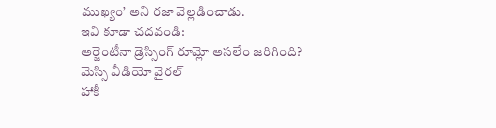ముఖ్యం’ అని రజా వెల్లడించాడు.
ఇవి కూడా చదవండి:
అర్జెంటీనా డ్రెస్సింగ్ రూమ్లో అసలేం జరిగింది? మెస్సి వీడియో వైరల్
హాకీ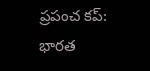ప్రపంచ కప్: భారత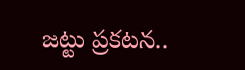జట్టు ప్రకటన..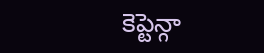కెప్టెన్గా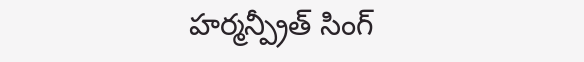హర్మన్ప్రీత్ సింగ్